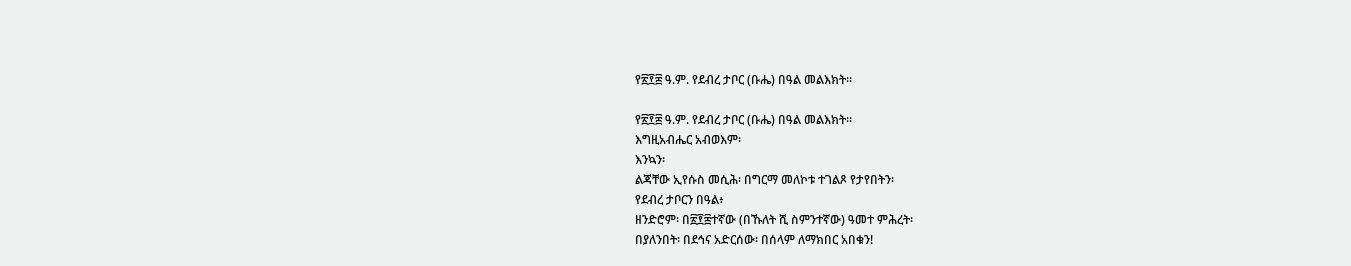የ፳፻፰ ዓ.ም. የደብረ ታቦር (ቡሔ) በዓል መልእክት።

የ፳፻፰ ዓ.ም. የደብረ ታቦር (ቡሔ) በዓል መልእክት።
እግዚአብሔር አብወእም፡
እንኳን፡
ልጃቸው ኢየሱስ መሲሕ፡ በግርማ መለኮቱ ተገልጾ የታየበትን፡
የደብረ ታቦርን በዓል፥
ዘንድሮም፡ በ፳፻፰ተኛው (በኹለት ሺ ስምንተኛው) ዓመተ ምሕረት፡
በያለንበት፡ በደኅና አድርሰው፡ በሰላም ለማክበር አበቁን!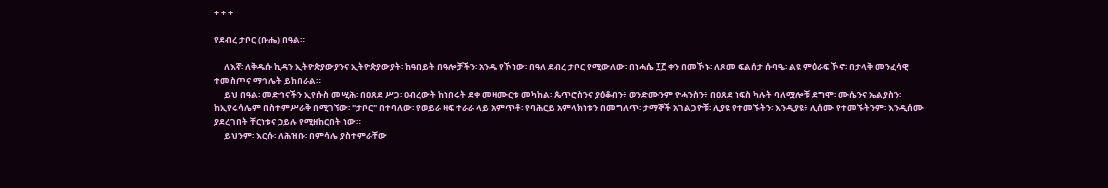+ + +

የደብረ ታቦር (ቡሔ) በዓል።

     ለእኛ፡ ለቅዱሱ ኪዳን ኢትዮጵያውያንና ኢትዮጵያውያት፡ ከዓበይት በዓሎቻችን፡ አንዱ የኾነው፡ በዓለ ደብረ ታቦር የሚውለው፡ በነሓሴ ፲፫ ቀን በመኾኑ፡ ለጾመ ፍልሰታ ሱባዔ፡ ልዩ ምዕራፍ ኾኖ፡ በታላቅ መንፈሳዊ ተመስጦና ማኅሌት ይከበራል።
     ይህ በዓል፡ መድኅናችን ኢየሱስ መሢሕ፡ በዐጸደ ሥጋ፡ ዐብረውት ከነበሩት ደቀ መዛሙርቱ መካከል፡ ጴጥሮስንና ያዕቆብን፥ ወንድሙንም ዮሓንስን፥ በዐጸደ ነፍስ ካሉት ባለሟሎቹ ደግሞ፡ ሙሴንና ኤልያስን፡ ከኢየሩሳሌም በስተምሥራቅ በሚገኘው፡ "ታቦር" በተባለው፡ የወይራ ዛፍ ተራራ ላይ አምጥቶ፡ የባሕርይ አምላክነቱን በመግለጥ፡ ታማኞች አገልጋዮቹ፡ ሊያዩ የተመኙትን፡ እንዲያዩ፥ ሊሰሙ የተመኙትንም፡ እንዲሰሙ ያደረገበት ቸርነቱና ኃይሉ የሚዘከርበት ነው።
     ይህንም፡ እርሱ፡ ለሕዝቡ፡ በምሳሌ ያስተምራቸው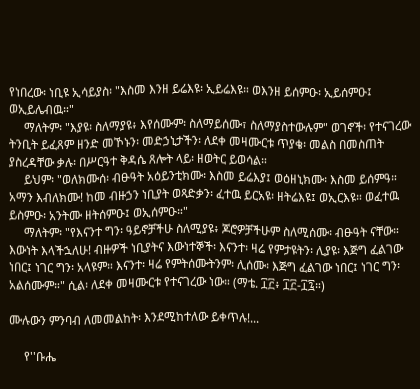የነበረው፡ ነቢዩ ኢሳይያስ፡ "እስመ እንዘ ይሬእዩ፡ ኢይሬእዩ። ወእንዘ ይሰምዑ፡ ኢይሰምዑ፤ ወኢይሌብዉ።"
     ማለትም፡ "እያዩ፡ ስለማያዩ፥ እየሰሙም፡ ስለማይሰሙ፣ ስለማያስተውሉም" ወገኖች፡ የተናገረው ትንቢት ይፈጸም ዘንድ መኾኑን፡ መድኃኒታችን፡ ለደቀ መዛሙርቱ ጥያቄ፡ መልስ በመስጠት ያስረዳቸው ቃሉ፡ በሥርዓተ ቅዳሴ ጸሎት ላይ፡ ዘወትር ይወሳል።
     ይህም፡ "ወለክሙሰ፡ ብፁዓት አዕይንቲክሙ፡ እስመ ይሬእያ፤ ወዕዘኒክሙ፡ እስመ ይሰምዓ። አማን እብለክሙ! ከመ ብዙኃን ነቢያት ወጻድቃን፡ ፈተዉ ይርአዩ፡ ዘትሬእዩ፤ ወኢርእዩ። ወፈተዉ ይስምዑ፡ አንትሙ ዘትሰምዑ፤ ወኢሰምዑ።"
     ማለትም፡ "የእናንተ ግን፡ ዓይኖቻችሁ ስለሚያዩ፥ ጆሮዎቻችሁም ስለሚሰሙ፡ ብፁዓት ናቸው። እውነት እላችኋለሁ! ብዙዎች ነቢያትና እውነተኞች፡ እናንተ፡ ዛሬ የምታዩትን፡ ሊያዩ፡ እጅግ ፈልገው ነበር፤ ነገር ግን፡ አላዩም። እናንተ፡ ዛሬ የምትሰሙትንም፡ ሊሰሙ፡ እጅግ ፈልገው ነበር፤ ነገር ግን፡ አልሰሙም።" ሲል፡ ለደቀ መዛሙርቱ የተናገረው ነው። (ማቴ. ፲፫፥ ፲፫-፲፯።)

ሙሉውን ምንባብ ለመመልከት፡ እንደሚከተለው ይቀጥሉ!...

     የ''ቡሔ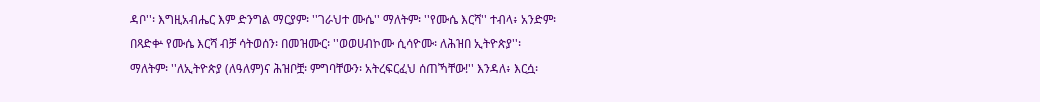ዳቦ''፡ እግዚአብሔር እም ድንግል ማርያም፡ ''ገራህተ ሙሴ'' ማለትም፡ ''የሙሴ እርሻ'' ተብላ፥ አንድም፡ በጻድቍ የሙሴ እርሻ ብቻ ሳትወሰን፡ በመዝሙር፡ ''ወወሀብኮሙ ሲሳዮሙ፡ ለሕዝበ ኢትዮጵያ''፡ ማለትም፡ ''ለኢትዮጵያ (ለዓለም)ና ሕዝቦቿ፡ ምግባቸውን፡ አትረፍርፈህ ሰጠኻቸው!'' እንዳለ፥ እርሷ፡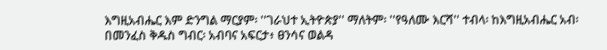እግዚአብሔር እም ድንግል ማርያም፡ ''ገራህተ ኢትዮጵያ'' ማለትም፡ ''የዓለሙ እርሻ'' ተብላ፡ ከእግዚአብሔር አብ፡ በመንፈስ ቅዱስ ግብር፡ አብባና አፍርታ፥ ፀንሳና ወልዳ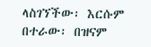ላስገኘችው፡ እርሱም በተራው፡ በዝናም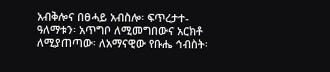አብቅሎና በፀሓይ አብስሎ፡ ፍጥረታተ-ዓለማቱን፡ አጥግቦ ለሚመግበውና አርክቶ ለሚያጠጣው፡ ለአማናዊው የቡሔ ኅብስት፡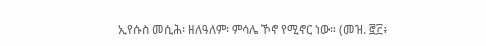ኢየሱስ መሲሕ፡ ዘለዓለም፡ ምሳሌ ኾኖ የሚኖር ነው። (መዝ. ፸፫፥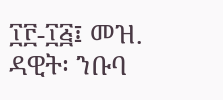፲፫-፲፭፤ መዝ. ዳዊት፡ ንቡባ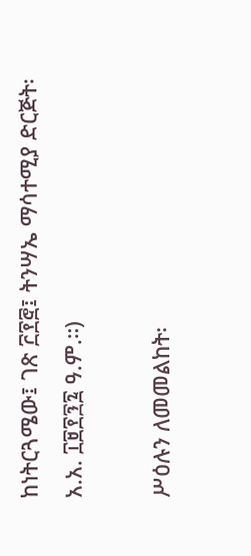ከነትርጓሜው፤ ገጽ ፫፻፸፤ ትንሣኤ ማሳተሚያ ድርጅት፡ አ.አ. ፲፱፻፺፯ ዓ.ም.።)

ሥዕሉን ለመመልከት፡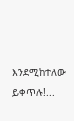እንደሚከተለው ይቀጥሉ!...